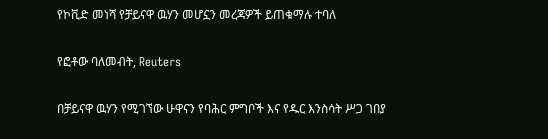የኮቪድ መነሻ የቻይናዋ ዉሃን መሆኗን መረጃዎች ይጠቁማሉ ተባለ

የፎቶው ባለመብት, Reuters

በቻይናዋ ዉሃን የሚገኘው ሁዋናን የባሕር ምግቦች እና የዱር እንስሳት ሥጋ ገበያ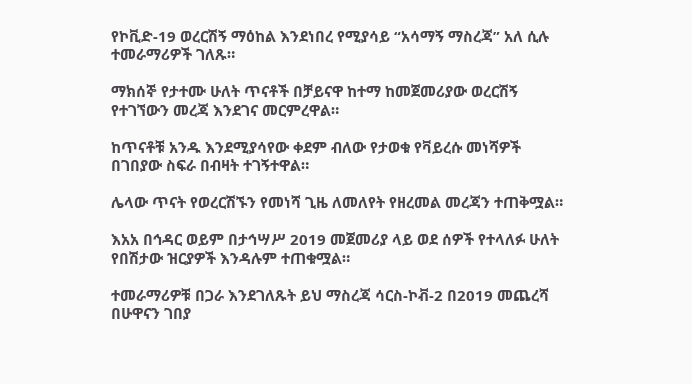የኮቪድ-19 ወረርሽኝ ማዕከል እንደነበረ የሚያሳይ “አሳማኝ ማስረጃ” አለ ሲሉ ተመራማሪዎች ገለጹ።

ማክሰኞ የታተሙ ሁለት ጥናቶች በቻይናዋ ከተማ ከመጀመሪያው ወረርሽኝ የተገኘውን መረጃ እንደገና መርምረዋል።

ከጥናቶቹ አንዱ እንደሚያሳየው ቀደም ብለው የታወቁ የቫይረሱ መነሻዎች በገበያው ስፍራ በብዛት ተገኝተዋል።

ሌላው ጥናት የወረርሽኙን የመነሻ ጊዜ ለመለየት የዘረመል መረጃን ተጠቅሟል።

እአአ በኅዳር ወይም በታኅሣሥ 2019 መጀመሪያ ላይ ወደ ሰዎች የተላለፉ ሁለት የበሽታው ዝርያዎች እንዳሉም ተጠቁሟል።

ተመራማሪዎቹ በጋራ እንደገለጹት ይህ ማስረጃ ሳርስ-ኮቭ-2 በ2019 መጨረሻ በሁዋናን ገበያ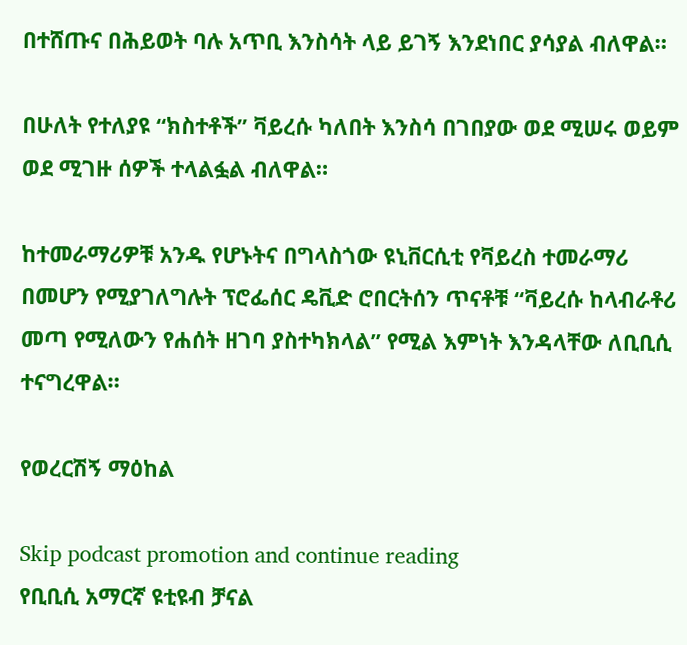በተሸጡና በሕይወት ባሉ አጥቢ እንስሳት ላይ ይገኝ እንደነበር ያሳያል ብለዋል።

በሁለት የተለያዩ “ክስተቶች” ቫይረሱ ካለበት እንስሳ በገበያው ወደ ሚሠሩ ወይም ወደ ሚገዙ ሰዎች ተላልፏል ብለዋል።

ከተመራማሪዎቹ አንዱ የሆኑትና በግላስጎው ዩኒቨርሲቲ የቫይረስ ተመራማሪ በመሆን የሚያገለግሉት ፕሮፌሰር ዴቪድ ሮበርትሰን ጥናቶቹ “ቫይረሱ ከላብራቶሪ መጣ የሚለውን የሐሰት ዘገባ ያስተካክላል” የሚል እምነት እንዳላቸው ለቢቢሲ ተናግረዋል።

የወረርሽኝ ማዕከል

Skip podcast promotion and continue reading
የቢቢሲ አማርኛ ዩቲዩብ ቻናል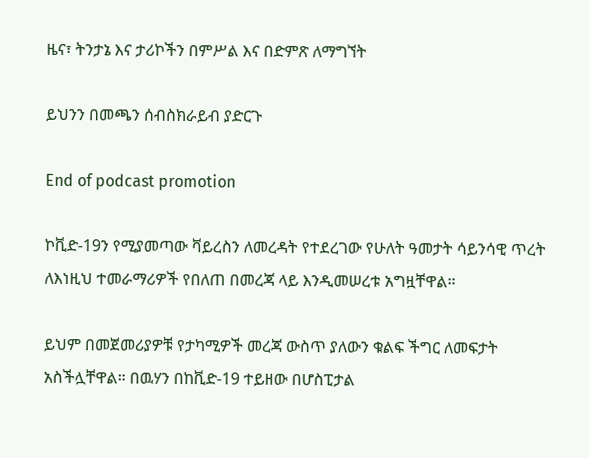ዜና፣ ትንታኔ እና ታሪኮችን በምሥል እና በድምጽ ለማግኘት

ይህንን በመጫን ሰብስክራይብ ያድርጉ

End of podcast promotion

ኮቪድ-19ን የሚያመጣው ቫይረስን ለመረዳት የተደረገው የሁለት ዓመታት ሳይንሳዊ ጥረት ለእነዚህ ተመራማሪዎች የበለጠ በመረጃ ላይ እንዲመሠረቱ አግዟቸዋል።

ይህም በመጀመሪያዎቹ የታካሚዎች መረጃ ውስጥ ያለውን ቁልፍ ችግር ለመፍታት አስችሏቸዋል። በዉሃን በከቪድ-19 ተይዘው በሆስፒታል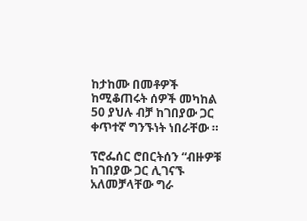ከታከሙ በመቶዎች ከሚቆጠሩት ሰዎች መካከል 50 ያህሉ ብቻ ከገበያው ጋር ቀጥተኛ ግንኙነት ነበራቸው ።

ፕሮፌሰር ሮበርትሰን “ብዙዎቹ ከገበያው ጋር ሊገናኙ አለመቻላቸው ግራ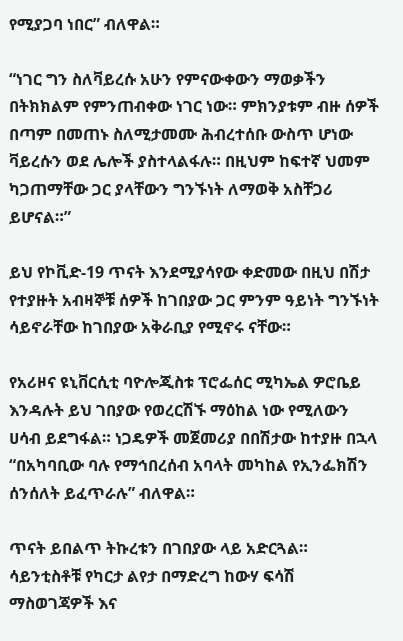የሚያጋባ ነበር” ብለዋል።

“ነገር ግን ስለቫይረሱ አሁን የምናውቀውን ማወቃችን በትክክልም የምንጠብቀው ነገር ነው። ምክንያቱም ብዙ ሰዎች በጣም በመጠኑ ስለሚታመሙ ሕብረተሰቡ ውስጥ ሆነው ቫይረሱን ወደ ሌሎች ያስተላልፋሉ። በዚህም ከፍተኛ ህመም ካጋጠማቸው ጋር ያላቸውን ግንኙነት ለማወቅ አስቸጋሪ ይሆናል።”

ይህ የኮቪድ-19 ጥናት እንደሚያሳየው ቀድመው በዚህ በሽታ የተያዙት አብዛኞቹ ሰዎች ከገበያው ጋር ምንም ዓይነት ግንኙነት ሳይኖራቸው ከገበያው አቅራቢያ የሚኖሩ ናቸው።

የአሪዞና ዩኒቨርሲቲ ባዮሎጂስቱ ፕሮፌሰር ሚካኤል ዎሮቤይ እንዳሉት ይህ ገበያው የወረርሽኙ ማዕከል ነው የሚለውን ሀሳብ ይደግፋል። ነጋዴዎች መጀመሪያ በበሽታው ከተያዙ በኋላ “በአካባቢው ባሉ የማኅበረሰብ አባላት መካከል የኢንፌክሽን ሰንሰለት ይፈጥራሉ” ብለዋል።

ጥናት ይበልጥ ትኩረቱን በገበያው ላይ አድርጓል። ሳይንቲስቶቹ የካርታ ልየታ በማድረግ ከውሃ ፍሳሽ ማስወገጃዎች እና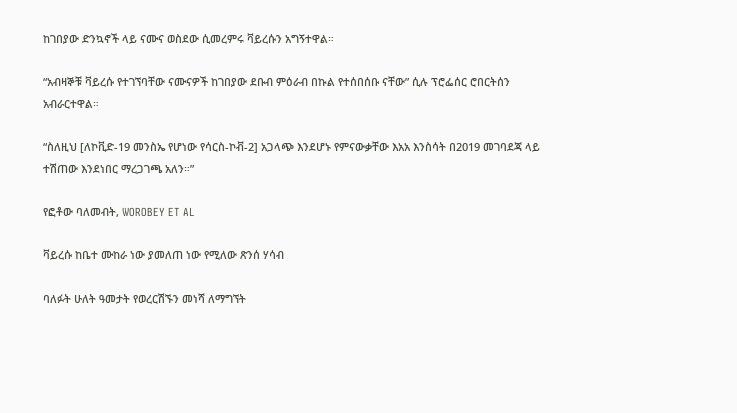ከገበያው ድንኳኖች ላይ ናሙና ወስደው ሲመረምሩ ቫይረሱን አግኝተዋል።

“አብዛኞቹ ቫይረሱ የተገኘባቸው ናሙናዎች ከገበያው ደቡብ ምዕራብ በኩል የተሰበሰቡ ናቸው” ሲሉ ፕሮፌሰር ሮበርትሰን አብራርተዋል።

“ስለዚህ [ለኮቪድ-19 መንስኤ የሆነው የሳርስ-ኮቭ-2] አጋላጭ እንደሆኑ የምናውቃቸው እአአ እንስሳት በ2019 መገባደጃ ላይ ተሽጠው እንደነበር ማረጋገጫ አለን።”

የፎቶው ባለመብት, WOROBEY ET AL

ቫይረሱ ከቤተ ሙከራ ነው ያመለጠ ነው የሚለው ጽንሰ ሃሳብ

ባለፉት ሁለት ዓመታት የወረርሽኙን መነሻ ለማግኘት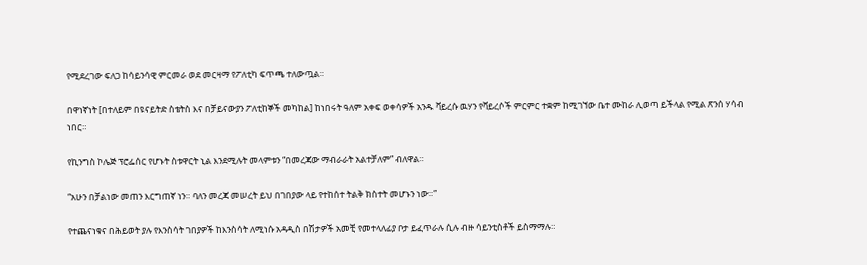የሚደረገው ፍለጋ ከሳይንሳዊ ምርመራ ወደ መርዛማ የፖለቲካ ፍጥጫ ተለውጧል።

በዋነኛነት [በተለይም በዩናይትድ ስቴትስ እና በቻይናውያን ፖለቲከኞች መካከል] ከነበሩት ዓለም አቀፍ ወቀሳዎች አንዱ ቫይረሱ ዉሃን የቫይረሶች ምርምር ተቋም ከሚገኘው ቤተ ሙከራ ሊወጣ ይችላል የሚል ጽንሰ ሃሳብ ነበር።

የኪንግስ ኮሌጅ ፕሮፌሰር የሆኑት ስቱዋርት ኒል እንደሚሉት መላምቱን “በመረጃው ማብራራት አልተቻለም” ብለዋል።

“አሁን በቻልነው መጠን እርግጠኛ ነን። ባለን መረጃ መሠረት ይህ በገበያው ላይ የተከሰተ ትልቅ ክስተት መሆኑን ነው።”

የተጨናነቁና በሕይወት ያሉ የእንስሳት ገበያዎች ከእንስሳት ለሚነሱ አዳዲስ በሽታዎች አመቺ የመተላለፊያ ቦታ ይፈጥራሉ ሲሉ ብዙ ሳይንቲስቶች ይስማማሉ።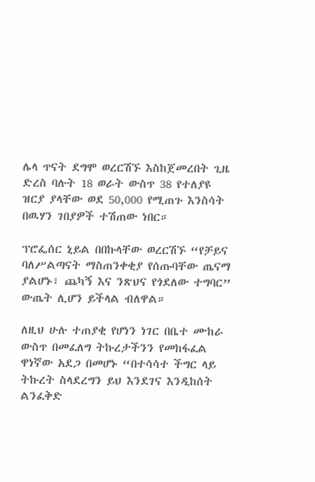ሌላ ጥናት ደግሞ ወረርሽኙ እስከጀመረበት ጊዜ ድረስ ባሉት 18 ወራት ውስጥ 38 የተለያዩ ዝርያ ያላቸው ወደ 50,000 የሚጠጉ እንስሳት በዉሃን ገበያዎች ተሽጠው ነበር።

ፕሮፌሰር ኒይል በበኩላቸው ወረርሽኙ “የቻይና ባለሥልጣናት ማስጠንቀቂያ የሰጡባቸው ጤናማ ያልሆኑ፣ ጨካኝ እና ንጽህና የጎደለው ተግባር” ውጤት ሊሆን ይችላል ብለዋል።

ለዚህ ሁሉ ተጠያቂ የሆነን ነገር በቤተ ሙከራ ውስጥ በመፈለግ ትኩረታችንን የመከፋፈል ዋነኛው አደጋ በመሆኑ “በተሳሳተ ችግር ላይ ትኩረት ስላደረግን ይህ እንደገና እንዲከሰት ልንፈቅድ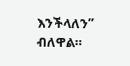እንችላለን” ብለዋል።